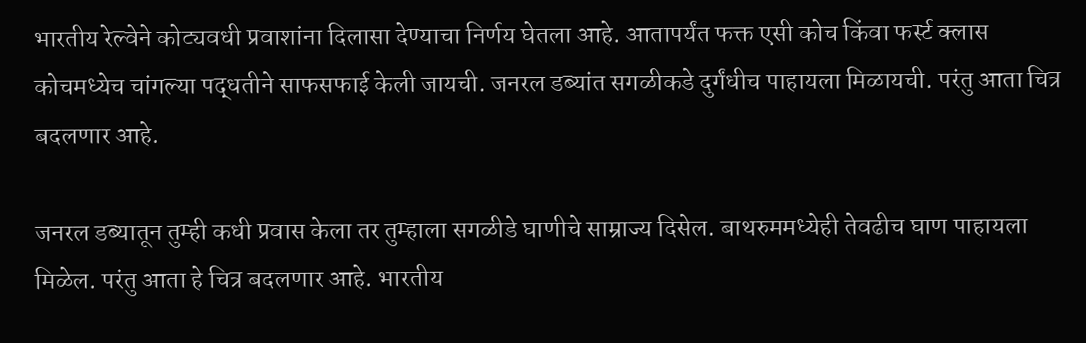भारतीय रेल्वेने कोट्यवधी प्रवाशांना दिलासा देण्याचा निर्णय घेतला आहे. आतापर्यंत फक्त एसी कोच किंवा फर्स्ट क्लास कोचमध्येच चांगल्या पद्धतीने साफसफाई केली जायची. जनरल डब्यांत सगळीकडे दुर्गंधीच पाहायला मिळायची. परंतु आता चित्र बदलणार आहे.

जनरल डब्यातून तुम्ही कधी प्रवास केला तर तुम्हाला सगळीडे घाणीचे साम्राज्य दिसेल. बाथरुममध्येही तेवढीच घाण पाहायला मिळेल. परंतु आता हे चित्र बदलणार आहे. भारतीय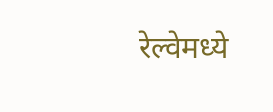रेल्वेमध्ये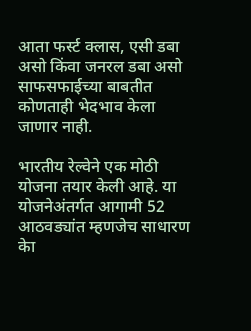आता फर्स्ट क्लास, एसी डबा असो किंवा जनरल डबा असो साफसफाईच्या बाबतीत कोणताही भेदभाव केला जाणार नाही.

भारतीय रेल्वेने एक मोठी योजना तयार केली आहे. या योजनेअंतर्गत आगामी 52 आठवड्यांत म्हणजेच साधारण केा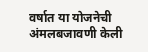वर्षात या योजनेची अंमलबजावणी केली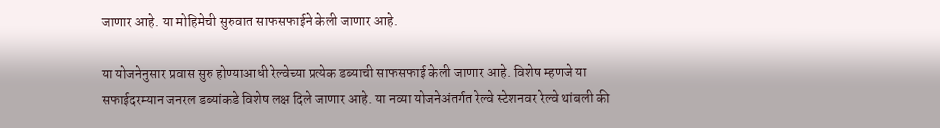जाणार आहे. या मोहिमेची सुरुवात साफसफाईने केली जाणार आहे.

या योजनेनुसार प्रवास सुरु होण्याआधी रेल्वेच्या प्रत्येक डब्याची साफसफाई केली जाणार आहे. विशेष म्हणजे या सफाईदरम्यान जनरल डब्यांकडे विशेष लक्ष दिले जाणार आहे. या नव्या योजनेअंतर्गत रेल्वे स्टेशनवर रेल्वे थांबली की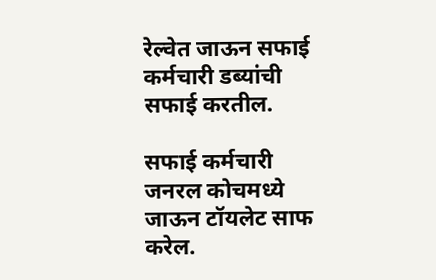रेल्वेत जाऊन सफाई कर्मचारी डब्यांची सफाई करतील.

सफाई कर्मचारी जनरल कोचमध्ये जाऊन टॉयलेट साफ करेल.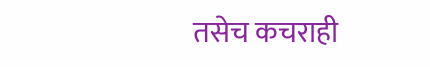तसेच कचराही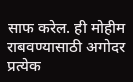साफ करेल. ही मोहीम राबवण्यासाठी अगोदर प्रत्येक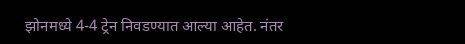झोनमध्ये 4-4 ट्रेन निवडण्यात आल्या आहेत. नंतर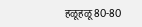हळूहळू 80-80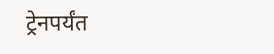ट्रेनपर्यंत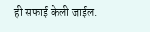ही सफाई केली जाईल.